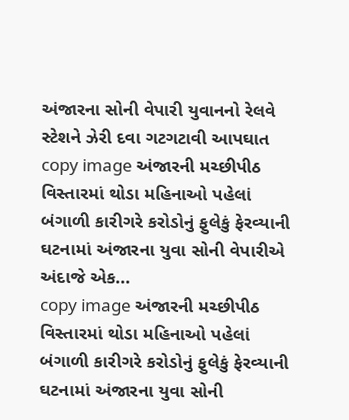અંજારના સોની વેપારી યુવાનનો રેલવે સ્ટેશને ઝેરી દવા ગટગટાવી આપઘાત
copy image અંજારની મચ્છીપીઠ વિસ્તારમાં થોડા મહિનાઓ પહેલાં બંગાળી કારીગરે કરોડોનું ફુલેકું ફેરવ્યાની ઘટનામાં અંજારના યુવા સોની વેપારીએ અંદાજે એક...
copy image અંજારની મચ્છીપીઠ વિસ્તારમાં થોડા મહિનાઓ પહેલાં બંગાળી કારીગરે કરોડોનું ફુલેકું ફેરવ્યાની ઘટનામાં અંજારના યુવા સોની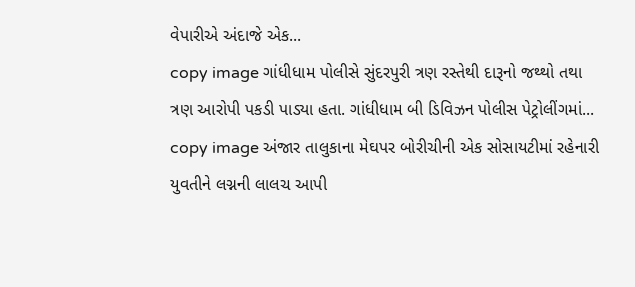વેપારીએ અંદાજે એક...
copy image ગાંધીધામ પોલીસે સુંદરપુરી ત્રણ રસ્તેથી દારૂનો જથ્થો તથા ત્રણ આરોપી પકડી પાડ્યા હતા. ગાંધીધામ બી ડિવિઝન પોલીસ પેટ્રોલીંગમાં...
copy image અંજાર તાલુકાના મેઘપર બોરીચીની એક સોસાયટીમાં રહેનારી યુવતીને લગ્નની લાલચ આપી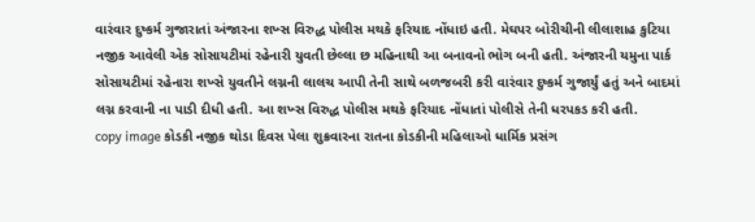વારંવાર દુષ્કર્મ ગુજારાતાં અંજારના શખ્સ વિરુદ્ધ પોલીસ મથકે ફરિયાદ નોંધાઇ હતી. મેઘપર બોરીચીની લીલાશાહ કુટિયા નજીક આવેલી એક સોસાયટીમાં રહેનારી યુવતી છેલ્લા છ મહિનાથી આ બનાવનો ભોગ બની હતી. અંજારની યમુના પાર્ક સોસાયટીમાં રહેનારા શખ્સે યુવતીને લગ્નની લાલચ આપી તેની સાથે બળજબરી કરી વારંવાર દુષ્કર્મ ગુજાર્યું હતું અને બાદમાં લગ્ન કરવાની ના પાડી દીધી હતી. આ શખ્સ વિરુદ્ધ પોલીસ મથકે ફરિયાદ નોંધાતાં પોલીસે તેની ધરપકડ કરી હતી.
copy image કોડકી નજીક થોડા દિવસ પેલા શુક્રવારના રાતના કોડકીની મહિલાઓ ધાર્મિક પ્રસંગ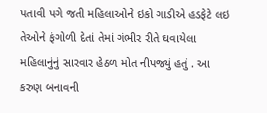પતાવી પગે જતી મહિલાઓને ઇકો ગાડીએ હડફેટે લઇ તેઓને ફંગોળી દેતાં તેમાં ગંભીર રીતે ઘવાયેલા મહિલાનુંનું સારવાર હેઠળ મોત નીપજ્યું હતું . આ કરુણ બનાવની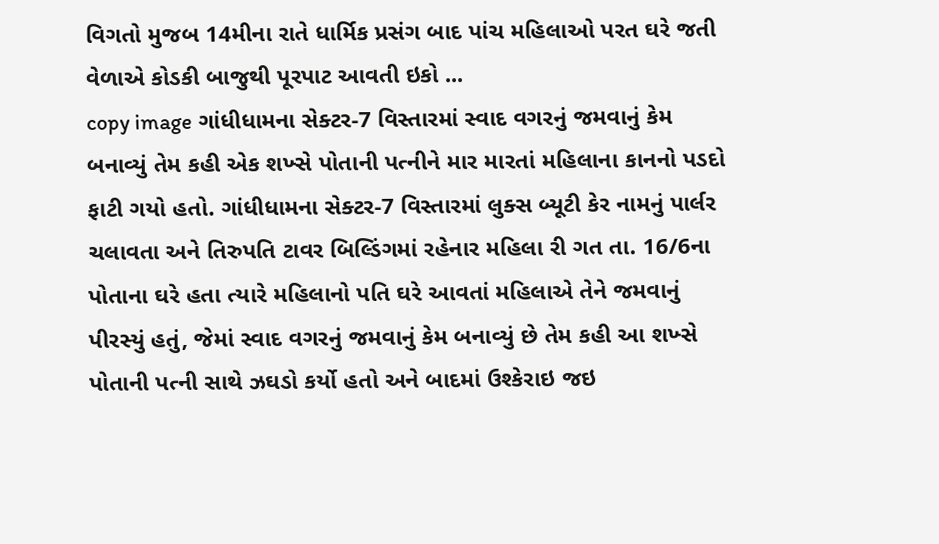વિગતો મુજબ 14મીના રાતે ધાર્મિક પ્રસંગ બાદ પાંચ મહિલાઓ પરત ઘરે જતી વેળાએ કોડકી બાજુથી પૂરપાટ આવતી ઇકો ...
copy image ગાંધીધામના સેક્ટર-7 વિસ્તારમાં સ્વાદ વગરનું જમવાનું કેમ બનાવ્યું તેમ કહી એક શખ્સે પોતાની પત્નીને માર મારતાં મહિલાના કાનનો પડદો ફાટી ગયો હતો. ગાંધીધામના સેક્ટર-7 વિસ્તારમાં લુક્સ બ્યૂટી કેર નામનું પાર્લર ચલાવતા અને તિરુપતિ ટાવર બિલ્ડિંગમાં રહેનાર મહિલા રી ગત તા. 16/6ના પોતાના ઘરે હતા ત્યારે મહિલાનો પતિ ઘરે આવતાં મહિલાએ તેને જમવાનું પીરસ્યું હતું, જેમાં સ્વાદ વગરનું જમવાનું કેમ બનાવ્યું છે તેમ કહી આ શખ્સે પોતાની પત્ની સાથે ઝઘડો કર્યો હતો અને બાદમાં ઉશ્કેરાઇ જઇ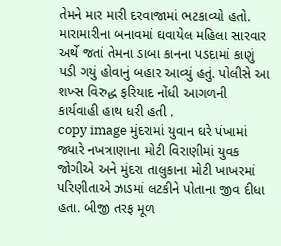તેમને માર મારી દરવાજામાં ભટકાવ્યો હતો. મારામારીના બનાવમાં ઘવાયેલ મહિલા સારવાર અર્થે જતાં તેમના ડાબા કાનના પડદામાં કાણું પડી ગયું હોવાનું બહાર આવ્યું હતું. પોલીસે આ શખ્સ વિરુદ્ધ ફરિયાદ નોંધી આગળની કાર્યવાહી હાથ ધરી હતી .
copy image મુંદરામાં યુવાન ઘરે પંખામાં જ્યારે નખત્રાણાના મોટી વિરાણીમાં યુવક જોગીએ અને મુંદરા તાલુકાના મોટી ખાખરમાં પરિણીતાએ ઝાડમાં લટકીને પોતાના જીવ દીધા હતા. બીજી તરફ મૂળ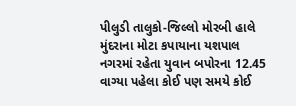પીલુડી તાલુકો-જિલ્લો મોરબી હાલે મુંદરાના મોટા કપાયાના યશપાલ નગરમાં રહેતા યુવાન બપોરના 12.45 વાગ્યા પહેલા કોઈ પણ સમયે કોઈ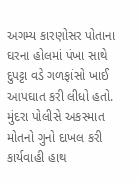અગમ્ય કારણોસર પોતાના ઘરના હોલમાં પંખા સાથે દુપટ્ટા વડે ગળફાંસો ખાઈ આપઘાત કરી લીધો હતો. મુંદરા પોલીસે અકસ્માત મોતનો ગુનો દાખલ કરી કાર્યવાહી હાથ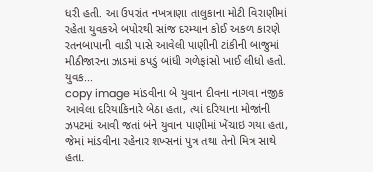ધરી હતી. આ ઉપરાંત નખત્રાણા તાલુકાના મોટી વિરાણીમાં રહેતા યુવકએ બપોરથી સાંજ દરમ્યાન કોઈ અકળ કારણે રતનબાપાની વાડી પાસે આવેલી પાણીની ટાંકીની બાજુમાં મીઠીજારના ઝાડમાં કપડું બાંધી ગળેફાંસો ખાઈ લીધો હતો. યુવક...
copy image માંડવીના બે યુવાન દીવના નાગવા નજીક આવેલા દરિયાકિનારે બેઠા હતા, ત્યાં દરિયાના મોજાંની ઝપટમાં આવી જતાં બંને યુવાન પાણીમાં ખેંચાઇ ગયા હતા, જેમાં માંડવીના રહેનાર શખ્સનાં પુત્ર તથા તેનો મિત્ર સાથે હતા.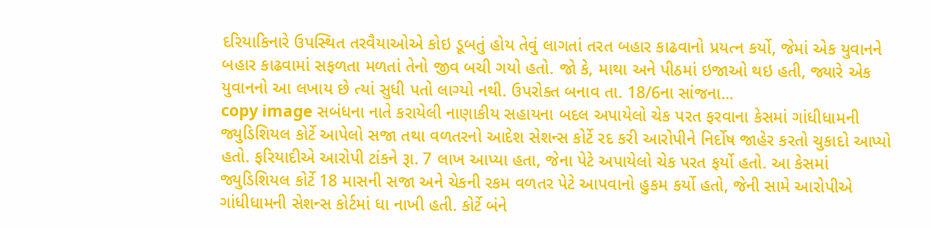દરિયાકિનારે ઉપસ્થિત તરવૈયાઓએ કોઇ ડૂબતું હોય તેવું લાગતાં તરત બહાર કાઢવાનો પ્રયત્ન કર્યો, જેમાં એક યુવાનને બહાર કાઢવામાં સફળતા મળતાં તેનો જીવ બચી ગયો હતો. જો કે, માથા અને પીઠમાં ઇજાઓ થઇ હતી, જ્યારે એક યુવાનનો આ લખાય છે ત્યાં સુધી પતો લાગ્યો નથી. ઉપરોક્ત બનાવ તા. 18/6ના સાંજના...
copy image સબંધના નાતે કરાયેલી નાણાકીય સહાયના બદલ અપાયેલો ચેક પરત ફરવાના કેસમાં ગાંધીધામની જ્યુડિશિયલ કોર્ટે આપેલો સજા તથા વળતરનો આદેશ સેશન્સ કોર્ટે રદ કરી આરોપીને નિર્દોષ જાહેર કરતો ચુકાદો આપ્યો હતો. ફરિયાદીએ આરોપી ટાંકને રૂા. 7 લાખ આપ્યા હતા, જેના પેટે અપાયેલો ચેક પરત ફર્યો હતો. આ કેસમાં જ્યુડિશિયલ કોર્ટે 18 માસની સજા અને ચેકની રકમ વળતર પેટે આપવાનો હુકમ કર્યો હતો, જેની સામે આરોપીએ ગાંધીધામની સેશન્સ કોર્ટમાં ધા નાખી હતી. કોર્ટે બંને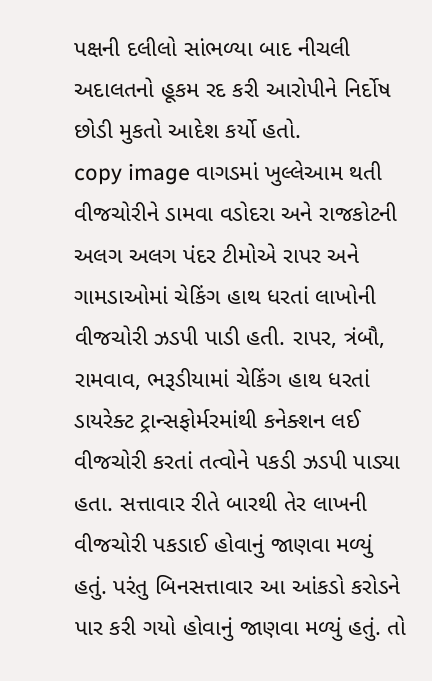પક્ષની દલીલો સાંભળ્યા બાદ નીચલી અદાલતનો હૂકમ રદ કરી આરોપીને નિર્દોષ છોડી મુકતો આદેશ કર્યો હતો.
copy image વાગડમાં ખુલ્લેઆમ થતી વીજચોરીને ડામવા વડોદરા અને રાજકોટની અલગ અલગ પંદર ટીમોએ રાપર અને ગામડાઓમાં ચેકિંગ હાથ ધરતાં લાખોની વીજચોરી ઝડપી પાડી હતી. રાપર, ત્રંબૌ, રામવાવ, ભરૂડીયામાં ચેકિંગ હાથ ધરતાં ડાયરેક્ટ ટ્રાન્સફોર્મરમાંથી કનેક્શન લઈ વીજચોરી કરતાં તત્વોને પકડી ઝડપી પાડ્યા હતા. સત્તાવાર રીતે બારથી તેર લાખની વીજચોરી પકડાઈ હોવાનું જાણવા મળ્યું હતું. પરંતુ બિનસત્તાવાર આ આંકડો કરોડને પાર કરી ગયો હોવાનું જાણવા મળ્યું હતું. તો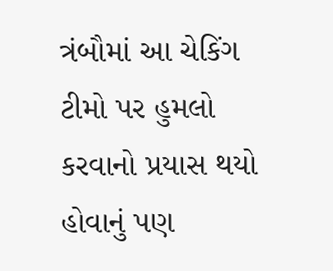ત્રંબૌમાં આ ચેકિંગ ટીમો પર હુમલો કરવાનો પ્રયાસ થયો હોવાનું પણ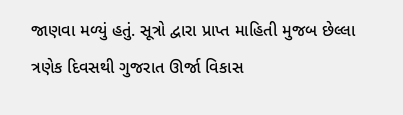જાણવા મળ્યું હતું. સૂત્રો દ્વારા પ્રાપ્ત માહિતી મુજબ છેલ્લા ત્રણેક દિવસથી ગુજરાત ઊર્જા વિકાસ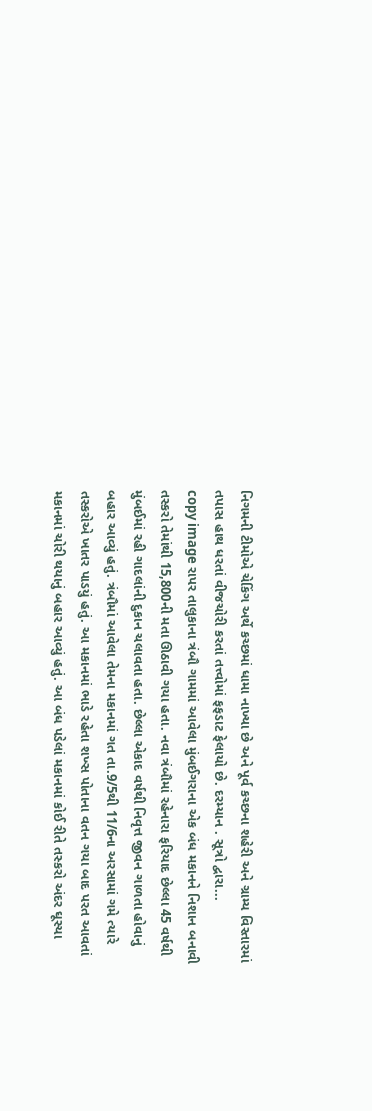નિગમની ટીમોએ ચેકિંગ અર્થે કચ્છમાં ધામા નાખ્યા છે અને પૂર્વ કચ્છના શહેરી અને ગ્રામ્ય વિસ્તારમાં તપાસ હાથ ધરતાં વીજચોરી કરતાં તત્ત્વોમાં ફફડાટ ફેલાયો છે. દરમ્યાન . સૂત્રો દ્વારા...
copy image રાપર તાલુકાના ત્રંબૌ ગામમાં આવેલા મુંબઈગરાના એક બંધ મકાનને નિશાન બનાવી તસ્કરો તેમાંથી 15,800ની મતા ઊઠાવી ગયા હતા. નવા ત્રંબૌમાં રહેનારા ફરિયાદ છેલ્લા 45 વર્ષથી મુંબઈમાં રહી ગાદલાંની દુકાન ચલાવતા હતા. છેલ્લા એકાદ વર્ષથી નિવૃત્ત જીવન ગાળતા હોવાનું બહાર આવ્યું હતું. ત્રંબૌમાં આવેલા તેમના મકાનમાં ગત તા.9/5થી 11/6ના અરસામાં ગમે ત્યારે તસ્કરોએ ખાતર પાડયું હતું. આ મકાનમાં ભાડે રહેતા શખ્સ પોતાના વતન ગયા બાદ પરત આવતાં મકાનમાં ચોરી થયાનું બહાર આવ્યું હતું. આ બંધ પડેલાં મકાનમાં કોઈ રીતે તસ્કરો અંદર ઘૂસ્યા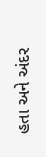હતા અને અંદર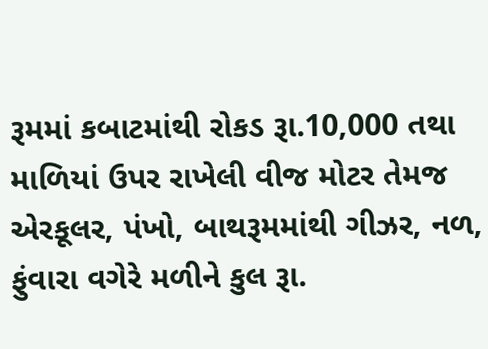રૂમમાં કબાટમાંથી રોકડ રૂા.10,000 તથા માળિયાં ઉપર રાખેલી વીજ મોટર તેમજ એરકૂલર, પંખો, બાથરૂમમાંથી ગીઝર, નળ, ફુંવારા વગેરે મળીને કુલ રૂા.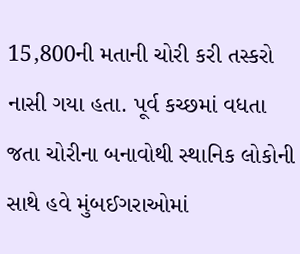15,800ની મતાની ચોરી કરી તસ્કરો નાસી ગયા હતા. પૂર્વ કચ્છમાં વધતા જતા ચોરીના બનાવોથી સ્થાનિક લોકોની સાથે હવે મુંબઈગરાઓમાં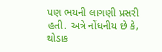પણ ભયની લાગણી પ્રસરી હતી. અત્રે નોંધનીય છે કે, થોડાક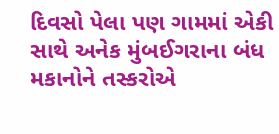દિવસો પેલા પણ ગામમાં એકી સાથે અનેક મુંબઈગરાના બંધ મકાનોને તસ્કરોએ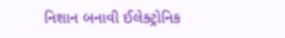નિશાન બનાવી ઈલેક્ટ્રોનિક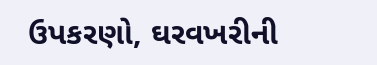ઉપકરણો, ઘરવખરીની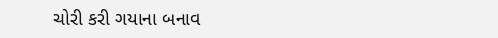ચોરી કરી ગયાના બનાવ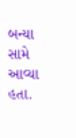બન્યા સામે આવ્યા હતા.